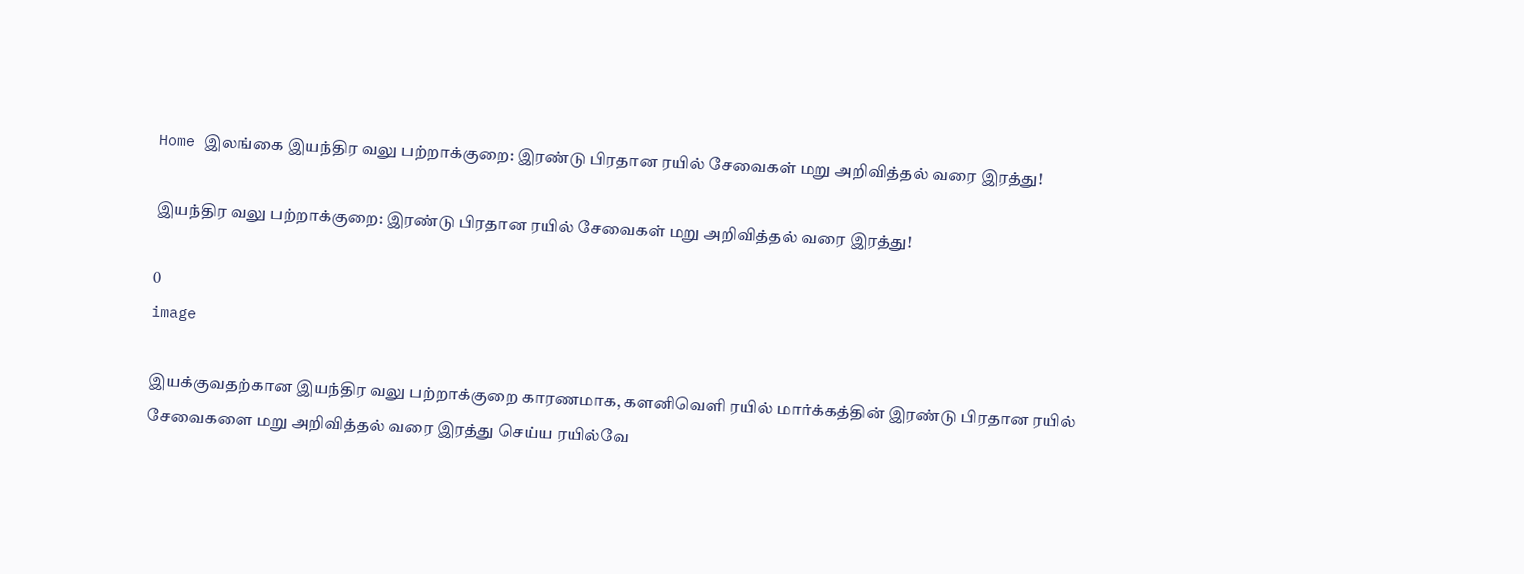Home இலங்கை இயந்திர வலு பற்றாக்குறை: இரண்டு பிரதான ரயில் சேவைகள் மறு அறிவித்தல் வரை இரத்து!

இயந்திர வலு பற்றாக்குறை: இரண்டு பிரதான ரயில் சேவைகள் மறு அறிவித்தல் வரை இரத்து!

0
image

இயக்குவதற்கான இயந்திர வலு பற்றாக்குறை காரணமாக, களனிவெளி ரயில் மார்க்கத்தின் இரண்டு பிரதான ரயில் சேவைகளை மறு அறிவித்தல் வரை இரத்து செய்ய ரயில்வே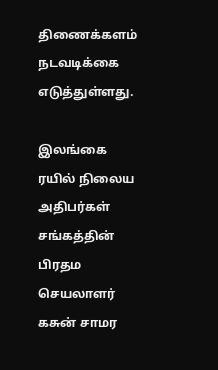திணைக்களம் நடவடிக்கை எடுத்துள்ளது.

இலங்கை ரயில் நிலைய அதிபர்கள் சங்கத்தின் பிரதம செயலாளர் கசுன் சாமர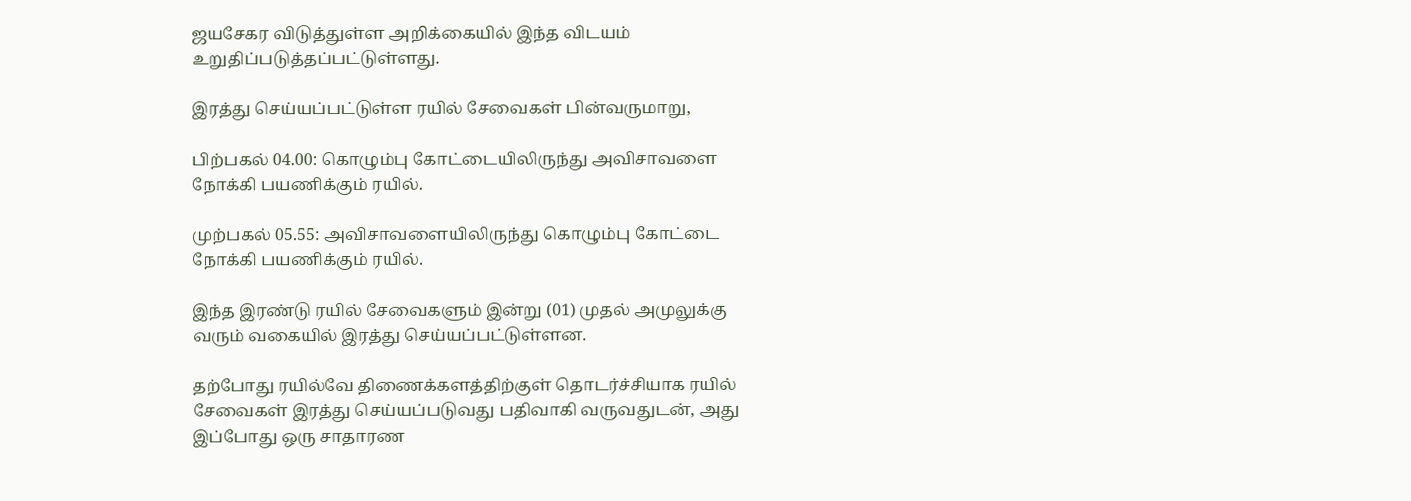ஜயசேகர விடுத்துள்ள அறிக்கையில் இந்த விடயம் உறுதிப்படுத்தப்பட்டுள்ளது.

இரத்து செய்யப்பட்டுள்ள ரயில் சேவைகள் பின்வருமாறு,

பிற்பகல் 04.00: கொழும்பு கோட்டையிலிருந்து அவிசாவளை நோக்கி பயணிக்கும் ரயில்.

முற்பகல் 05.55: அவிசாவளையிலிருந்து கொழும்பு கோட்டை நோக்கி பயணிக்கும் ரயில்.

இந்த இரண்டு ரயில் சேவைகளும் இன்று (01) முதல் அமுலுக்கு வரும் வகையில் இரத்து செய்யப்பட்டுள்ளன.

தற்போது ரயில்வே திணைக்களத்திற்குள் தொடர்ச்சியாக ரயில் சேவைகள் இரத்து செய்யப்படுவது பதிவாகி வருவதுடன், அது இப்போது ஒரு சாதாரண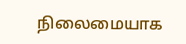நிலைமையாக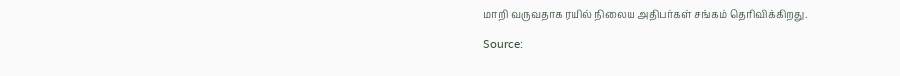மாறி வருவதாக ரயில் நிலைய அதிபர்கள் சங்கம் தெரிவிக்கிறது.

Source: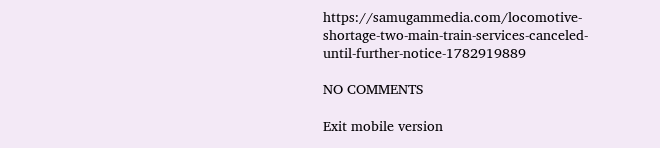https://samugammedia.com/locomotive-shortage-two-main-train-services-canceled-until-further-notice-1782919889

NO COMMENTS

Exit mobile version